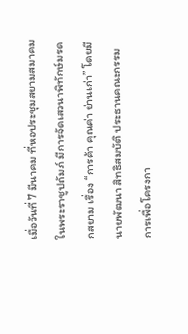เมื่อวันที่ 7 มีนาคม ที่หอประชุมสยามสมาคมในพระราชูปถัมภ์ มีการจัดเสวนาพิทักษ์มรดกสยาม เรื่อง “การค้า คุณค่า ย่านเก่า” โดยมี นายพัฒนา สิทธิสมบัติ ประธานคณะกรรมการเพื่อโครงกา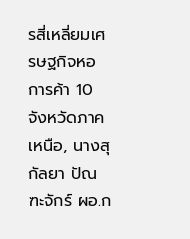รสี่เหลี่ยมเศรษฐกิจหอการค้า 10 จังหวัดภาคเหนือ, นางสุกัลยา ปัณฑะจักร์ ผอ.ก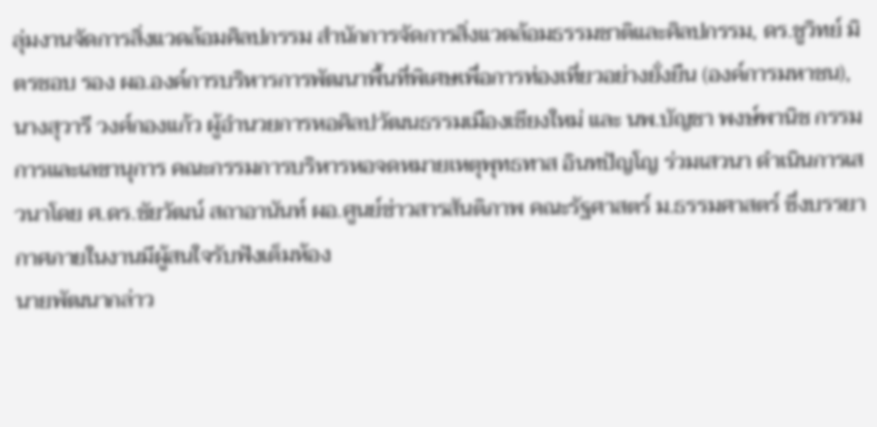ลุ่มงานจัดการสิ่งแวดล้อมศิลปกรรม สำนักการจัดการสิ่งแวดล้อมธรรมชาติและศิลปกรรม, ดร.ชูวิทย์ มิตรชอบ รอง ผอ.องค์การบริหารการพัฒนาพื้นที่พิเศษเพื่อการท่องเที่ยวอย่างยั่งยืน (องค์การมหาชน), นางสุวารี วงศ์กองแก้ว ผู้อำนวยการหอศิลปวัฒนธรรมเมืองเชียงใหม่ และ นพ.บัญชา พงษ์พานิช กรรมการและเลขานุการ คณะกรรมการบริหารหอจดหมายเหตุพุทธทาส อินทปัญโญ ร่วมเสวนา ดำเนินการเสวนาโดย ศ.ดร.ชัยวัฒน์ สถาอานันท์ ผอ.ศูนย์ข่าวสารสันติภาพ คณะรัฐศาสตร์ ม.ธรรมศาสตร์ ซึ่งบรรยากาศภายในงานมีผู้สนใจรับฟังเต็มห้อง
นายพัฒนากล่าว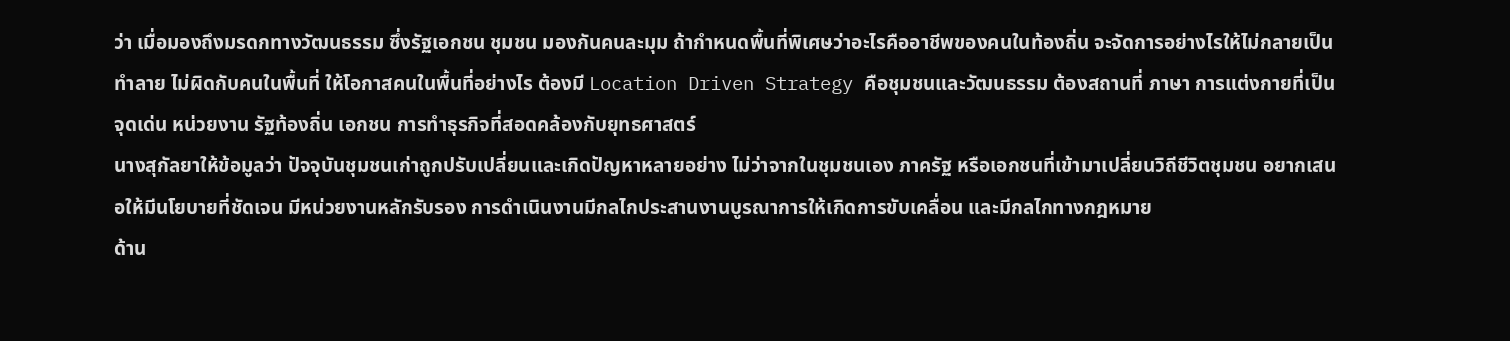ว่า เมื่อมองถึงมรดกทางวัฒนธรรม ซึ่งรัฐเอกชน ชุมชน มองกันคนละมุม ถ้ากำหนดพื้นที่พิเศษว่าอะไรคืออาชีพของคนในท้องถิ่น จะจัดการอย่างไรให้ไม่กลายเป็นทำลาย ไม่ผิดกับคนในพื้นที่ ให้โอกาสคนในพื้นที่อย่างไร ต้องมี Location Driven Strategy คือชุมชนและวัฒนธรรม ต้องสถานที่ ภาษา การแต่งกายที่เป็นจุดเด่น หน่วยงาน รัฐท้องถิ่น เอกชน การทำธุรกิจที่สอดคล้องกับยุทธศาสตร์
นางสุกัลยาให้ข้อมูลว่า ปัจจุบันชุมชนเก่าถูกปรับเปลี่ยนและเกิดปัญหาหลายอย่าง ไม่ว่าจากในชุมชนเอง ภาครัฐ หรือเอกชนที่เข้ามาเปลี่ยนวิถีชีวิตชุมชน อยากเสนอให้มีนโยบายที่ชัดเจน มีหน่วยงานหลักรับรอง การดำเนินงานมีกลไกประสานงานบูรณาการให้เกิดการขับเคลื่อน และมีกลไกทางกฎหมาย
ด้าน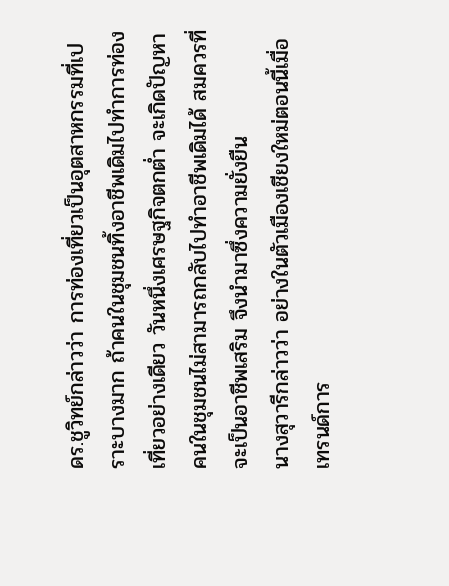ดร.ชูวิทย์กล่าวว่า การท่องเที่ยวเป็นอุตสาหกรรมที่เปราะบางมาก ถ้าคนในชุมชนทิ้งอาชีพเดิมไปทำการท่องเที่ยวอย่างเดียว วันหนึ่งเศรษฐกิจตกต่ำ จะเกิดปัญหา คนในชุมชนไม่สามารถกลับไปทำอาชีพเดิมได้ สมควรที่จะเป็นอาชีพเสริม จึงนำมาซึ่งความยั่งยืน
นางสุวารีกล่าวว่า อย่างในตัวเมืองเชียงใหม่ตอนนี้เมื่อเทรนด์การ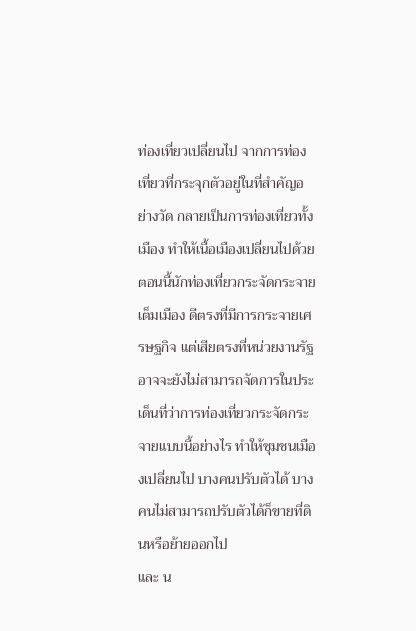ท่องเที่ยวเปลี่ยนไป จากการท่องเที่ยวที่กระจุกตัวอยู่ในที่สำคัญอย่างวัด กลายเป็นการท่องเที่ยวทั้งเมือง ทำให้เนื้อเมืองเปลี่ยนไปด้วย ตอนนี้นักท่องเที่ยวกระจัดกระจายเต็มเมือง ดีตรงที่มีการกระจายเศรษฐกิจ แต่เสียตรงที่หน่วยงานรัฐอาจจะยังไม่สามารถจัดการในประเด็นที่ว่าการท่องเที่ยวกระจัดกระจายแบบนี้อย่างไร ทำให้ชุมชนเมืองเปลี่ยนไป บางคนปรับตัวได้ บางคนไม่สามารถปรับตัวได้ก็ขายที่ดินหรือย้ายออกไป
และ น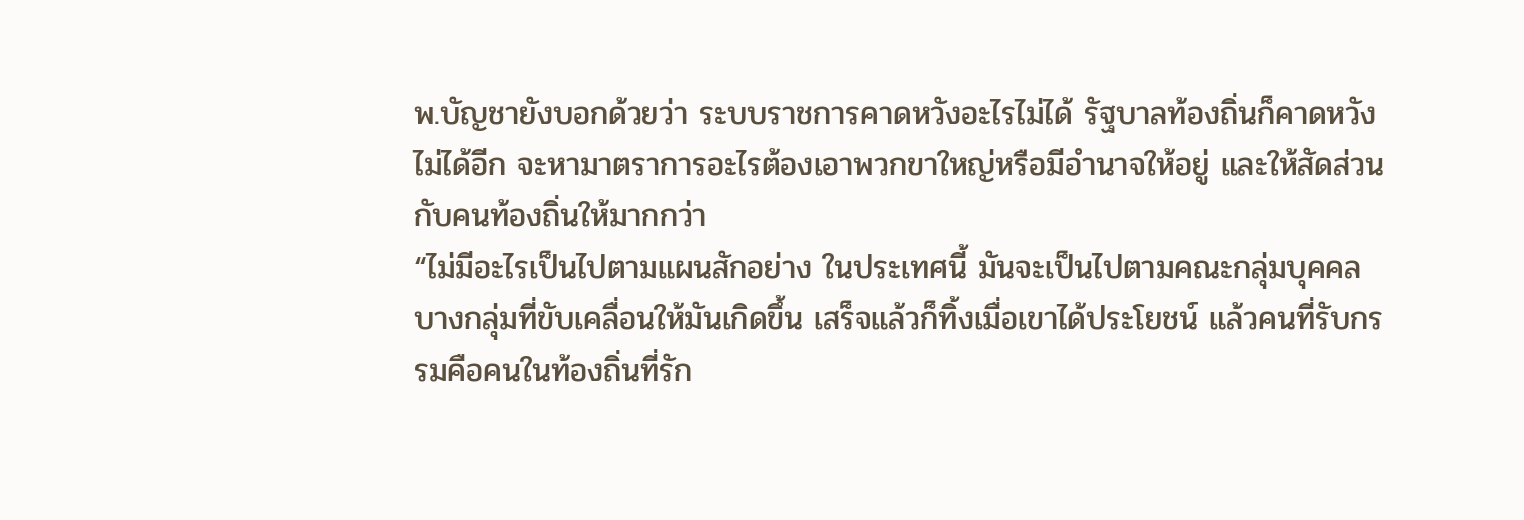พ.บัญชายังบอกด้วยว่า ระบบราชการคาดหวังอะไรไม่ได้ รัฐบาลท้องถิ่นก็คาดหวังไม่ได้อีก จะหามาตราการอะไรต้องเอาพวกขาใหญ่หรือมีอำนาจให้อยู่ และให้สัดส่วนกับคนท้องถิ่นให้มากกว่า
“ไม่มีอะไรเป็นไปตามแผนสักอย่าง ในประเทศนี้ มันจะเป็นไปตามคณะกลุ่มบุคคลบางกลุ่มที่ขับเคลื่อนให้มันเกิดขึ้น เสร็จแล้วก็ทิ้งเมื่อเขาได้ประโยชน์ แล้วคนที่รับกรรมคือคนในท้องถิ่นที่รัก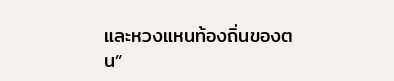และหวงแหนท้องถิ่นของตน”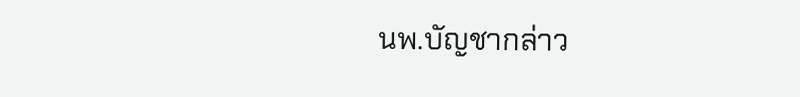นพ.บัญชากล่าว